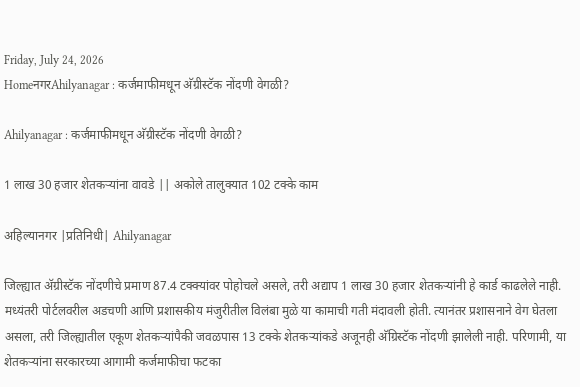Friday, July 24, 2026
HomeनगरAhilyanagar : कर्जमाफीमधून अ‍ॅग्रीस्टॅक नोंदणी वेगळी?

Ahilyanagar : कर्जमाफीमधून अ‍ॅग्रीस्टॅक नोंदणी वेगळी?

1 लाख 30 हजार शेतकर्‍यांना वावडे || अकोले तालुक्यात 102 टक्के काम

अहिल्यानगर |प्रतिनिधी| Ahilyanagar

जिल्ह्यात अ‍ॅग्रीस्टॅक नोंदणीचे प्रमाण 87.4 टक्क्यांवर पोहोचले असले, तरी अद्याप 1 लाख 30 हजार शेतकर्‍यांनी हे कार्ड काढलेले नाही. मध्यंतरी पोर्टलवरील अडचणी आणि प्रशासकीय मंजुरीतील विलंबा मुळे या कामाची गती मंदावली होती. त्यानंतर प्रशासनाने वेग घेतला असला, तरी जिल्ह्यातील एकूण शेतकर्‍यांपैकी जवळपास 13 टक्के शेतकर्‍यांकडे अजूनही अ‍ॅग्रिस्टॅक नोंदणी झालेली नाही. परिणामी, या शेतकर्‍यांना सरकारच्या आगामी कर्जमाफीचा फटका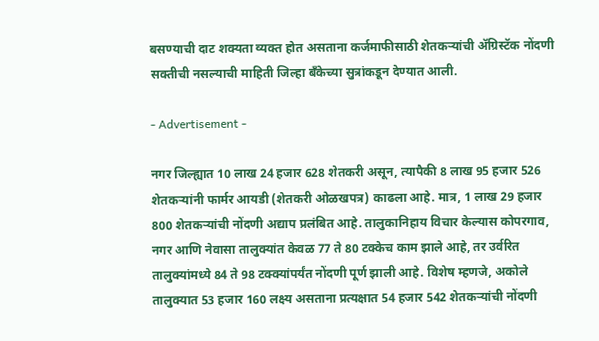बसण्याची दाट शक्यता व्यक्त होत असताना कर्जमाफीसाठी शेतकर्‍यांची अ‍ॅग्रिस्टॅक नोंदणी सक्तीची नसल्याची माहिती जिल्हा बँकेच्या सुत्रांकडून देण्यात आली.

- Advertisement -

नगर जिल्ह्यात 10 लाख 24 हजार 628 शेतकरी असून, त्यापैकी 8 लाख 95 हजार 526 शेतकर्‍यांनी फार्मर आयडी (शेतकरी ओळखपत्र) काढला आहे. मात्र, 1 लाख 29 हजार 800 शेतकर्‍यांची नोंदणी अद्याप प्रलंबित आहे. तालुकानिहाय विचार केल्यास कोपरगाव, नगर आणि नेवासा तालुक्यांत केवळ 77 ते 80 टक्केच काम झाले आहे, तर उर्वरित तालुक्यांमध्ये 84 ते 98 टक्क्यांपर्यंत नोंदणी पूर्ण झाली आहे. विशेष म्हणजे, अकोले तालुक्यात 53 हजार 160 लक्ष्य असताना प्रत्यक्षात 54 हजार 542 शेतकर्‍यांची नोंदणी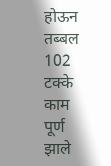होऊन तब्बल 102 टक्के काम पूर्ण झाले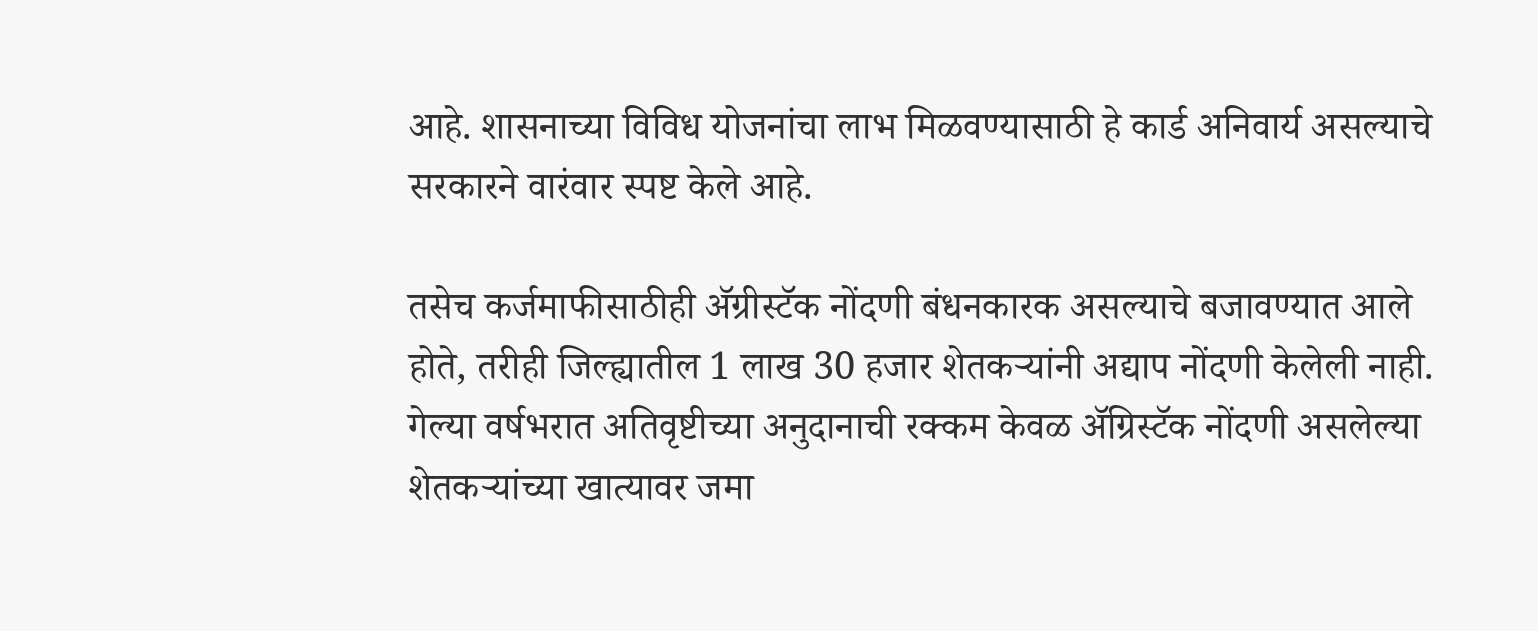आहे. शासनाच्या विविध योजनांचा लाभ मिळवण्यासाठी हे कार्ड अनिवार्य असल्याचे सरकारने वारंवार स्पष्ट केले आहे.

तसेच कर्जमाफीसाठीही अ‍ॅग्रीस्टॅक नोंदणी बंधनकारक असल्याचे बजावण्यात आले होते, तरीही जिल्ह्यातील 1 लाख 30 हजार शेतकर्‍यांनी अद्याप नोंदणी केलेली नाही. गेल्या वर्षभरात अतिवृष्टीच्या अनुदानाची रक्कम केवळ अ‍ॅग्रिस्टॅक नोंदणी असलेल्या शेतकर्‍यांच्या खात्यावर जमा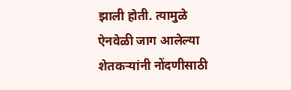झाली होती. त्यामुळे ऐनवेळी जाग आलेल्या शेतकर्‍यांनी नोंदणीसाठी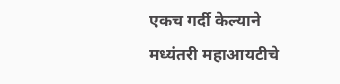एकच गर्दी केल्याने मध्यंतरी महाआयटीचे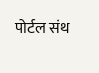पोर्टल संथ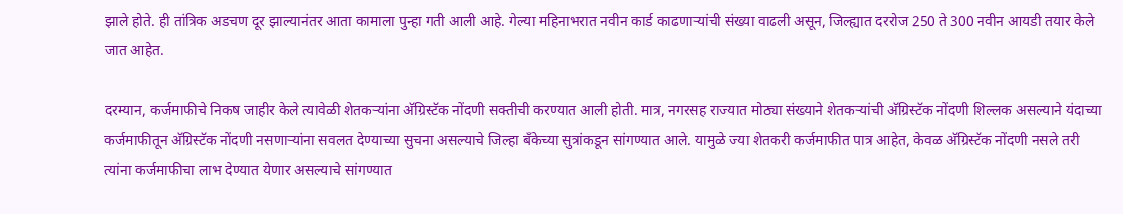झाले होते. ही तांत्रिक अडचण दूर झाल्यानंतर आता कामाला पुन्हा गती आली आहे. गेल्या महिनाभरात नवीन कार्ड काढणार्‍यांची संख्या वाढली असून, जिल्ह्यात दररोज 250 ते 300 नवीन आयडी तयार केले जात आहेत.

दरम्यान, कर्जमाफीचे निकष जाहीर केले त्यावेळी शेतकर्‍यांना अ‍ॅग्रिस्टॅक नोंदणी सक्तीची करण्यात आली होती. मात्र, नगरसह राज्यात मोठ्या संख्याने शेतकर्‍यांची अ‍ॅग्रिस्टॅक नोंदणी शिल्लक असल्याने यंदाच्या कर्जमाफीतून अ‍ॅग्रिस्टॅक नोंदणी नसणार्‍यांना सवलत देण्याच्या सुचना असल्याचे जिल्हा बँकेच्या सुत्रांकडून सांगण्यात आले. यामुळे ज्या शेतकरी कर्जमाफीत पात्र आहेत, केवळ अ‍ॅग्रिस्टॅक नोंदणी नसले तरी त्यांना कर्जमाफीचा लाभ देण्यात येणार असल्याचे सांगण्यात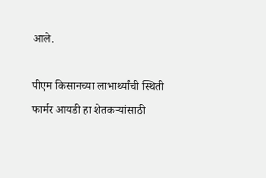आले.

पीएम किसानच्या लाभार्थ्यांची स्थिती
फार्मर आयडी हा शेतकर्‍यांसाठी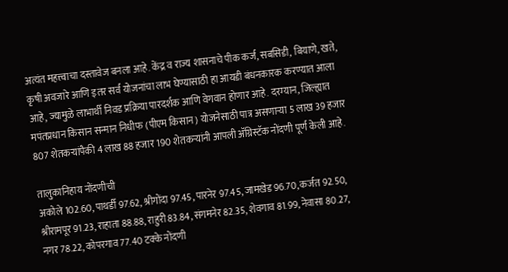अत्यंत महत्त्वाचा दस्तावेज बनला आहे. केंद्र व राज्य शासनाचे पीक कर्ज, सबसिडी, बियाणे, खते, कृषी अवजारे आणि इतर सर्व योजनांचा लाभ घेण्यासाठी हा आयडी बंधनकारक करण्यात आला आहे, ज्यामुळे लाभार्थी निवड प्रक्रिया पारदर्शक आणि वेगवान होणार आहे. दरम्यान, जिल्ह्यात मपंतप्रधान किसान सन्मान निधीफ (पीएम किसान) योजनेसाठी पात्र असणार्‍या 5 लाख 39 हजार 807 शेतकर्‍यांपैकी 4 लाख 88 हजार 190 शेतकर्‍यांनी आपली अ‍ॅग्रिस्टॅक नोंदणी पूर्ण केली आहे.

तालुकानिहाय नोंदणीची
अकोले 102.60, पाथर्डी 97.62, श्रीगोंदा 97.45, पारनेर 97.45, जामखेड 96.70, कर्जत 92.50, श्रीरामपूर 91.23, राहाता 88.88, राहुरी 83.84, संगमनेर 82.35, शेवगाव 81.99, नेवासा 80.27, नगर 78.22, कोपरगाव 77.40 टक्के नोंदणी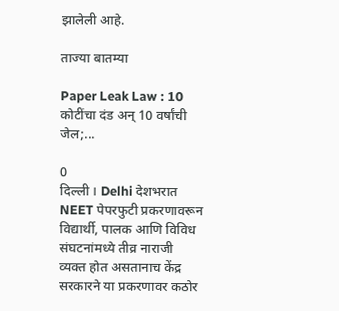झालेली आहे.

ताज्या बातम्या

Paper Leak Law : 10 कोटींचा दंड अन् 10 वर्षांची जेल;...

0
दिल्ली । Delhi देशभरात NEET पेपरफुटी प्रकरणावरून विद्यार्थी, पालक आणि विविध संघटनांमध्ये तीव्र नाराजी व्यक्त होत असतानाच केंद्र सरकारने या प्रकरणावर कठोर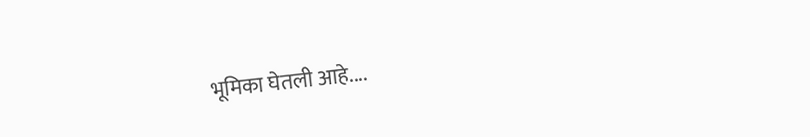भूमिका घेतली आहे....